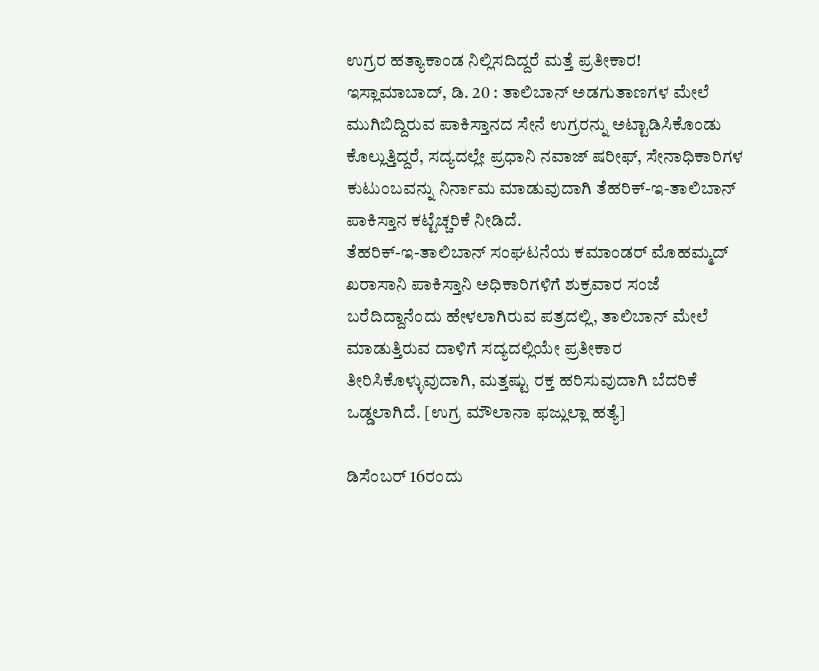ಉಗ್ರರ ಹತ್ಯಾಕಾಂಡ ನಿಲ್ಲಿಸದಿದ್ದರೆ ಮತ್ತೆ ಪ್ರತೀಕಾರ!
ಇಸ್ಲಾಮಾಬಾದ್, ಡಿ. 20 : ತಾಲಿಬಾನ್ ಅಡಗುತಾಣಗಳ ಮೇಲೆ ಮುಗಿಬಿದ್ದಿರುವ ಪಾಕಿಸ್ತಾನದ ಸೇನೆ ಉಗ್ರರನ್ನು ಅಟ್ಟಾಡಿಸಿಕೊಂಡು ಕೊಲ್ಲುತ್ತಿದ್ದರೆ, ಸದ್ಯದಲ್ಲೇ ಪ್ರಧಾನಿ ನವಾಜ್ ಷರೀಫ್, ಸೇನಾಧಿಕಾರಿಗಳ ಕುಟುಂಬವನ್ನು ನಿರ್ನಾಮ ಮಾಡುವುದಾಗಿ ತೆಹರಿಕ್-ಇ-ತಾಲಿಬಾನ್ ಪಾಕಿಸ್ತಾನ ಕಟ್ಟೆಚ್ಚರಿಕೆ ನೀಡಿದೆ.
ತೆಹರಿಕ್-ಇ-ತಾಲಿಬಾನ್ ಸಂಘಟನೆಯ ಕಮಾಂಡರ್ ಮೊಹಮ್ಮದ್ ಖರಾಸಾನಿ ಪಾಕಿಸ್ತಾನಿ ಅಧಿಕಾರಿಗಳಿಗೆ ಶುಕ್ರವಾರ ಸಂಜೆ ಬರೆದಿದ್ದಾನೆಂದು ಹೇಳಲಾಗಿರುವ ಪತ್ರದಲ್ಲಿ, ತಾಲಿಬಾನ್ ಮೇಲೆ ಮಾಡುತ್ತಿರುವ ದಾಳಿಗೆ ಸದ್ಯದಲ್ಲಿಯೇ ಪ್ರತೀಕಾರ ತೀರಿಸಿಕೊಳ್ಳುವುದಾಗಿ, ಮತ್ತಷ್ಟು ರಕ್ತ ಹರಿಸುವುದಾಗಿ ಬೆದರಿಕೆ ಒಡ್ಡಲಾಗಿದೆ. [ಉಗ್ರ ಮೌಲಾನಾ ಫಜ್ಲುಲ್ಲಾ ಹತ್ಯೆ]

ಡಿಸೆಂಬರ್ 16ರಂದು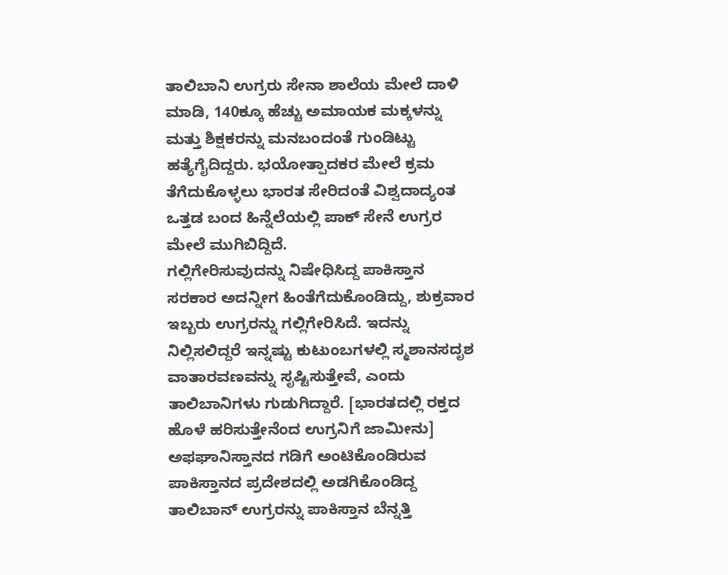ತಾಲಿಬಾನಿ ಉಗ್ರರು ಸೇನಾ ಶಾಲೆಯ ಮೇಲೆ ದಾಳಿ ಮಾಡಿ, 140ಕ್ಕೂ ಹೆಚ್ಚು ಅಮಾಯಕ ಮಕ್ಕಳನ್ನು ಮತ್ತು ಶಿಕ್ಷಕರನ್ನು ಮನಬಂದಂತೆ ಗುಂಡಿಟ್ಟು ಹತ್ಯೆಗೈದಿದ್ದರು. ಭಯೋತ್ಪಾದಕರ ಮೇಲೆ ಕ್ರಮ ತೆಗೆದುಕೊಳ್ಳಲು ಭಾರತ ಸೇರಿದಂತೆ ವಿಶ್ವದಾದ್ಯಂತ ಒತ್ತಡ ಬಂದ ಹಿನ್ನೆಲೆಯಲ್ಲಿ ಪಾಕ್ ಸೇನೆ ಉಗ್ರರ ಮೇಲೆ ಮುಗಿಬಿದ್ದಿದೆ.
ಗಲ್ಲಿಗೇರಿಸುವುದನ್ನು ನಿಷೇಧಿಸಿದ್ದ ಪಾಕಿಸ್ತಾನ ಸರಕಾರ ಅದನ್ನೀಗ ಹಿಂತೆಗೆದುಕೊಂಡಿದ್ದು, ಶುಕ್ರವಾರ ಇಬ್ಬರು ಉಗ್ರರನ್ನು ಗಲ್ಲಿಗೇರಿಸಿದೆ. ಇದನ್ನು ನಿಲ್ಲಿಸಲಿದ್ದರೆ ಇನ್ನಷ್ಟು ಕುಟುಂಬಗಳಲ್ಲಿ ಸ್ಮಶಾನಸದೃಶ ವಾತಾರವಣವನ್ನು ಸೃಷ್ಟಿಸುತ್ತೇವೆ, ಎಂದು ತಾಲಿಬಾನಿಗಳು ಗುಡುಗಿದ್ದಾರೆ. [ಭಾರತದಲ್ಲಿ ರಕ್ತದ ಹೊಳೆ ಹರಿಸುತ್ತೇನೆಂದ ಉಗ್ರನಿಗೆ ಜಾಮೀನು]
ಅಫಘಾನಿಸ್ತಾನದ ಗಡಿಗೆ ಅಂಟಿಕೊಂಡಿರುವ ಪಾಕಿಸ್ತಾನದ ಪ್ರದೇಶದಲ್ಲಿ ಅಡಗಿಕೊಂಡಿದ್ದ ತಾಲಿಬಾನ್ ಉಗ್ರರನ್ನು ಪಾಕಿಸ್ತಾನ ಬೆನ್ನತ್ತಿ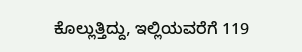ಕೊಲ್ಲುತ್ತಿದ್ದು, ಇಲ್ಲಿಯವರೆಗೆ 119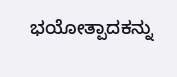ಭಯೋತ್ಪಾದಕನ್ನು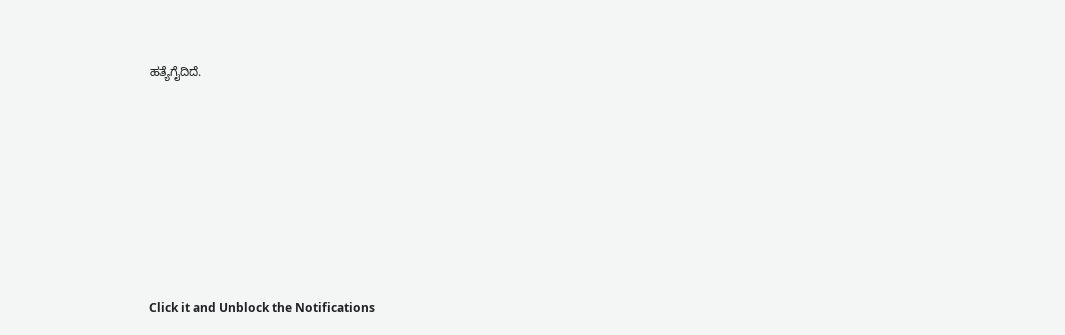ಹತ್ಯೆಗೈದಿದೆ.












Click it and Unblock the Notifications